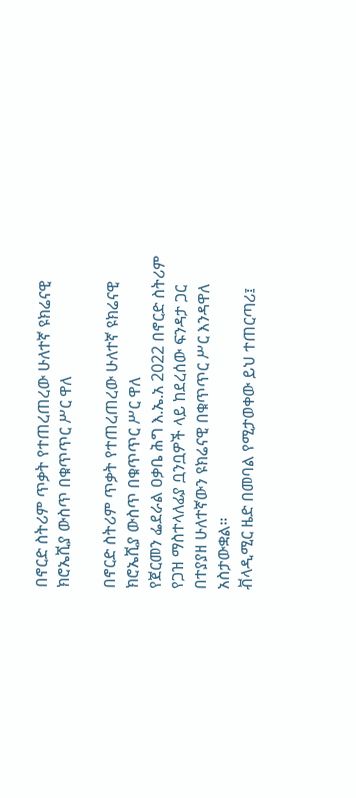በኖርድ ስትሪም ጥቃት የተጠረጠረው ሁለተኛ ዩክሬናዊ ክሮኤሺያ ውስጥ በቁጥጥር ሥር ዋለ

በኖርድ ስትሪም ጥቃት የተጠረጠረው ሁለተኛ ዩክሬናዊ ክሮኤሺያ ውስጥ በቁጥጥር ሥር ዋለ
የጀርመን ፌደራል ዐቃቤ ሕግ እ.ኤ.አ 2022 በኖርድ ስትሪም የጋዝ ማስተላለፊያ ቧንቧዎች ላይ ከደረሰው ፍንዳታ ጋር በተያያዘ ሁለተኛውን ዩክሬናዊ በቁጥጥር ሥር እንዳዋለ አስታውቋል።
ቭላዲሚር ዜድ በመባል የሚታወቀው ይህ ተጠርጣሪ፤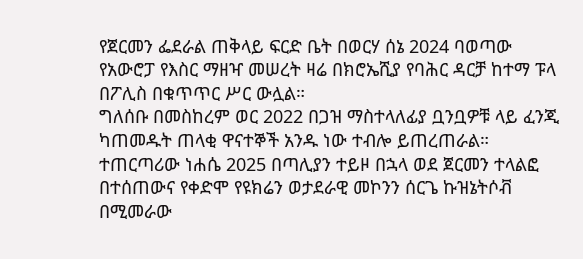የጀርመን ፌደራል ጠቅላይ ፍርድ ቤት በወርሃ ሰኔ 2024 ባወጣው የአውሮፓ የእስር ማዘዣ መሠረት ዛሬ በክሮኤሺያ የባሕር ዳርቻ ከተማ ፑላ በፖሊስ በቁጥጥር ሥር ውሏል።
ግለሰቡ በመስከረም ወር 2022 በጋዝ ማስተላለፊያ ቧንቧዎቹ ላይ ፈንጂ ካጠመዱት ጠላቂ ዋናተኞች አንዱ ነው ተብሎ ይጠረጠራል።
ተጠርጣሪው ነሐሴ 2025 በጣሊያን ተይዞ በኋላ ወደ ጀርመን ተላልፎ በተሰጠውና የቀድሞ የዩክሬን ወታደራዊ መኮንን ሰርጌ ኩዝኔትሶቭ በሚመራው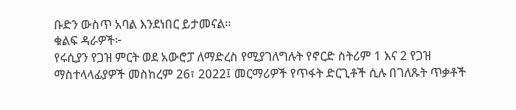ቡድን ውስጥ አባል እንደነበር ይታመናል።
ቁልፍ ዳራዎች፦
የሩሲያን የጋዝ ምርት ወደ አውሮፓ ለማድረስ የሚያገለግሉት የኖርድ ስትሪም 1 እና 2 የጋዝ ማስተላላፊያዎች መስከረም 26፣ 2022፤ መርማሪዎች የጥፋት ድርጊቶች ሲሉ በገለጹት ጥቃቶች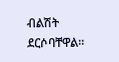ብልሽት ደርሶባቸዋል።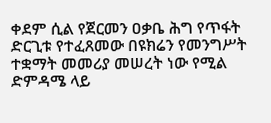ቀደም ሲል የጀርመን ዐቃቤ ሕግ የጥፋት ድርጊቱ የተፈጸመው በዩክሬን የመንግሥት ተቋማት መመሪያ መሠረት ነው የሚል ድምዳሜ ላይ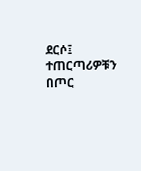ደርሶ፤ ተጠርጣሪዎቹን በጦር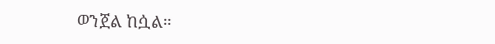ወንጀል ከሷል።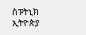ስፑትኒክ ኢትዮጵያ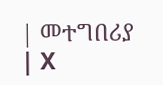| መተግበሪያ | X